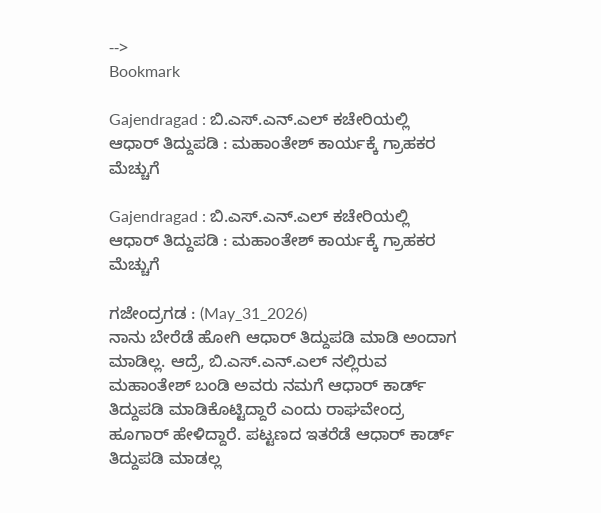-->
Bookmark

Gajendragad : ಬಿ.ಎಸ್.ಎನ್.ಎಲ್ ಕಚೇರಿಯಲ್ಲಿ ಆಧಾರ್ ತಿದ್ದುಪಡಿ : ಮಹಾಂತೇಶ್ ಕಾರ್ಯಕ್ಕೆ ಗ್ರಾಹಕರ ಮೆಚ್ಚುಗೆ

Gajendragad : ಬಿ.ಎಸ್.ಎನ್.ಎಲ್ ಕಚೇರಿಯಲ್ಲಿ ಆಧಾರ್ ತಿದ್ದುಪಡಿ : ಮಹಾಂತೇಶ್ ಕಾರ್ಯಕ್ಕೆ ಗ್ರಾಹಕರ ಮೆಚ್ಚುಗೆ

ಗಜೇಂದ್ರಗಡ : (May_31_2026)
ನಾನು ಬೇರೆಡೆ ಹೋಗಿ ಆಧಾರ್ ತಿದ್ದುಪಡಿ ಮಾಡಿ ಅಂದಾಗ ಮಾಡಿಲ್ಲ. ಆದ್ರೆ, ಬಿ.ಎಸ್.ಎನ್.ಎಲ್ ನಲ್ಲಿರುವ ಮಹಾಂತೇಶ್ ಬಂಡಿ ಅವರು ನಮಗೆ ಆಧಾರ್ ಕಾರ್ಡ್ ತಿದ್ದುಪಡಿ ಮಾಡಿಕೊಟ್ಟಿದ್ದಾರೆ ಎಂದು ರಾಘವೇಂದ್ರ ಹೂಗಾರ್ ಹೇಳಿದ್ದಾರೆ. ಪಟ್ಟಣದ ಇತರೆಡೆ ಆಧಾರ್ ಕಾರ್ಡ್ ತಿದ್ದುಪಡಿ ಮಾಡಲ್ಲ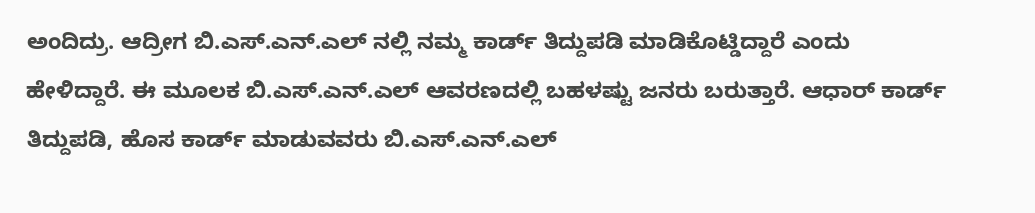ಅಂದಿದ್ರು. ಆದ್ರೀಗ ಬಿ.ಎಸ್.ಎನ್.ಎಲ್ ನಲ್ಲಿ ನಮ್ಮ ಕಾರ್ಡ್ ತಿದ್ದುಪಡಿ ಮಾಡಿಕೊಟ್ಡಿದ್ದಾರೆ ಎಂದು ಹೇಳಿದ್ದಾರೆ. ಈ ಮೂಲಕ ಬಿ.ಎಸ್.ಎನ್.ಎಲ್ ಆವರಣದಲ್ಲಿ ಬಹಳಷ್ಟು ಜನರು ಬರುತ್ತಾರೆ. ಆಧಾರ್ ಕಾರ್ಡ್ ತಿದ್ದುಪಡಿ, ಹೊಸ ಕಾರ್ಡ್ ಮಾಡುವವರು ಬಿ.ಎಸ್.ಎನ್.ಎಲ್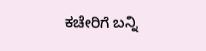ಕಚೇರಿಗೆ ಬನ್ನಿ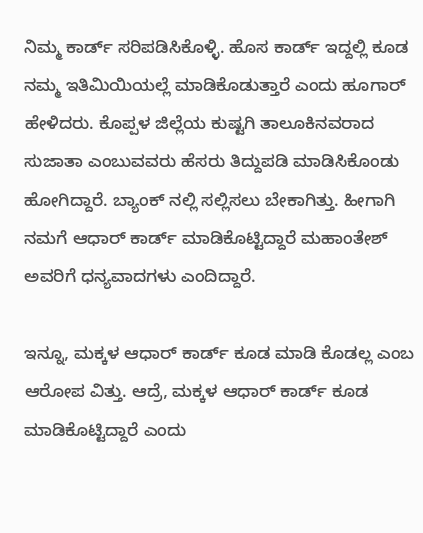ನಿಮ್ಮ ಕಾರ್ಡ್ ಸರಿಪಡಿಸಿಕೊಳ್ಳಿ. ಹೊಸ ಕಾರ್ಡ್ ಇದ್ದಲ್ಲಿ ಕೂಡ ನಮ್ಮ ಇತಿಮಿಯಿಯಲ್ಲೆ ಮಾಡಿಕೊಡುತ್ತಾರೆ ಎಂದು ಹೂಗಾರ್ ಹೇಳಿದರು. ಕೊಪ್ಪಳ ಜಿಲ್ಲೆಯ ಕುಷ್ಟಗಿ ತಾಲೂಕಿನವರಾದ ಸುಜಾತಾ ಎಂಬುವವರು ಹೆಸರು ತಿದ್ದುಪಡಿ ಮಾಡಿಸಿಕೊಂಡು  ಹೋಗಿದ್ದಾರೆ. ಬ್ಯಾಂಕ್ ನಲ್ಲಿ ಸಲ್ಲಿಸಲು ಬೇಕಾಗಿತ್ತು. ಹೀಗಾಗಿ ನಮಗೆ ಆಧಾರ್ ಕಾರ್ಡ್ ಮಾಡಿಕೊಟ್ಟಿದ್ದಾರೆ ಮಹಾಂತೇಶ್ ಅವರಿಗೆ ಧನ್ಯವಾದಗಳು ಎಂದಿದ್ದಾರೆ.

ಇನ್ನೂ, ಮಕ್ಕಳ ಆಧಾರ್ ಕಾರ್ಡ್ ಕೂಡ ಮಾಡಿ ಕೊಡಲ್ಲ ಎಂಬ ಆರೋಪ ವಿತ್ತು. ಆದ್ರೆ, ಮಕ್ಕಳ ಆಧಾರ್ ಕಾರ್ಡ್ ಕೂಡ ಮಾಡಿಕೊಟ್ಟಿದ್ದಾರೆ ಎಂದು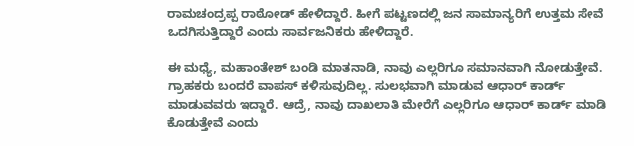ರಾಮಚಂದ್ರಪ್ಪ ರಾಠೋಡ್ ಹೇಳಿದ್ದಾರೆ. ಹೀಗೆ ಪಟ್ಟಣದಲ್ಲಿ ಜನ ಸಾಮಾನ್ಯರಿಗೆ ಉತ್ತಮ ಸೇವೆ ಒದಗಿಸುತ್ತಿದ್ದಾರೆ ಎಂದು ಸಾರ್ವಜನಿಕರು ಹೇಳಿದ್ದಾರೆ.

ಈ ಮಧ್ಯೆ, ಮಹಾಂತೇಶ್ ಬಂಡಿ ಮಾತನಾಡಿ, ನಾವು ಎಲ್ಲರಿಗೂ ಸಮಾನವಾಗಿ ನೋಡುತ್ತೇವೆ. ಗ್ರಾಹಕರು ಬಂದರೆ ವಾಪಸ್ ಕಳಿಸುವುದಿಲ್ಲ‌. ಸುಲಭವಾಗಿ ಮಾಡುವ ಆಧಾರ್ ಕಾರ್ಡ್ ಮಾಡುವವರು ಇದ್ದಾರೆ. ಆದ್ರೆ, ನಾವು ದಾಖಲಾತಿ ಮೇರೆಗೆ ಎಲ್ಲರಿಗೂ ಆಧಾರ್ ಕಾರ್ಡ್ ಮಾಡಿ ಕೊಡುತ್ತೇವೆ ಎಂದು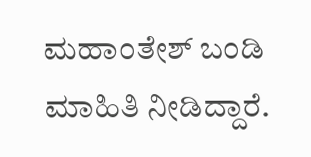ಮಹಾಂತೇಶ್ ಬಂಡಿ ಮಾಹಿತಿ ನೀಡಿದ್ದಾರೆ.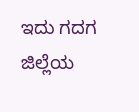ಇದು ಗದಗ ಜಿಲ್ಲೆಯ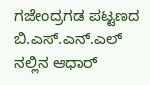ಗಜೇಂದ್ರಗಡ ಪಟ್ಟಣದ ಬಿ.ಎಸ್.ಎನ್.ಎಲ್ ನಲ್ಲಿನ ಆಧಾರ್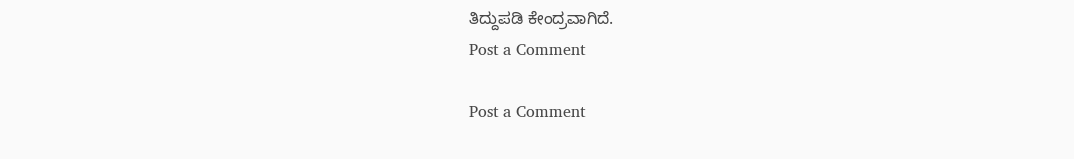ತಿದ್ದುಪಡಿ ಕೇಂದ್ರವಾಗಿದೆ.
Post a Comment

Post a Comment